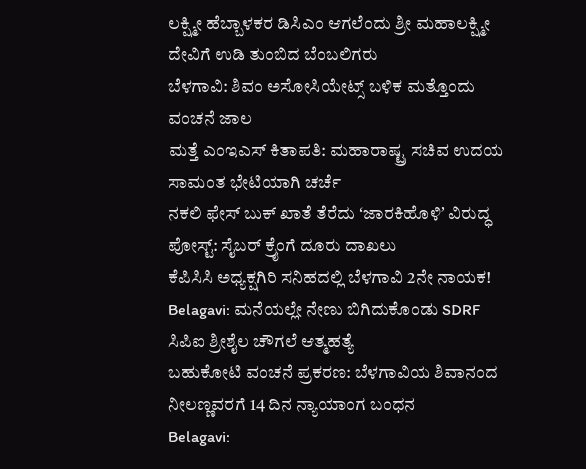ಲಕ್ಷ್ಮೀ ಹೆಬ್ಬಾಳಕರ ಡಿಸಿಎಂ ಆಗಲೆಂದು ಶ್ರೀ ಮಹಾಲಕ್ಷ್ಮೀ ದೇವಿಗೆ ಉಡಿ ತುಂಬಿದ ಬೆಂಬಲಿಗರು
ಬೆಳಗಾವಿ: ಶಿವಂ ಅಸೋಸಿಯೇಟ್ಸ್ ಬಳಿಕ ಮತ್ತೊಂದು ವಂಚನೆ ಜಾಲ
ಮತ್ತೆ ಎಂಇಎಸ್ ಕಿತಾಪತಿ: ಮಹಾರಾಷ್ಟ್ರ ಸಚಿವ ಉದಯ ಸಾಮಂತ ಭೇಟಿಯಾಗಿ ಚರ್ಚೆ
ನಕಲಿ ಫೇಸ್ ಬುಕ್ ಖಾತೆ ತೆರೆದು ʻಜಾರಕಿಹೊಳಿʼ ವಿರುದ್ಧ ಪೋಸ್ಟ್: ಸೈಬರ್ ಕ್ರೈಂಗೆ ದೂರು ದಾಖಲು
ಕೆಪಿಸಿಸಿ ಅಧ್ಯಕ್ಷಗಿರಿ ಸನಿಹದಲ್ಲಿ ಬೆಳಗಾವಿ 2ನೇ ನಾಯಕ!
Belagavi: ಮನೆಯಲ್ಲೇ ನೇಣು ಬಿಗಿದುಕೊಂಡು SDRF ಸಿಪಿಐ ಶ್ರೀಶೈಲ ಚೌಗಲೆ ಆತ್ಮಹತ್ಯೆ
ಬಹುಕೋಟಿ ವಂಚನೆ ಪ್ರಕರಣ: ಬೆಳಗಾವಿಯ ಶಿವಾನಂದ ನೀಲಣ್ಣವರಗೆ 14 ದಿನ ನ್ಯಾಯಾಂಗ ಬಂಧನ
Belagavi: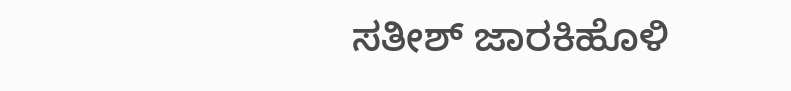ಸತೀಶ್ ಜಾರಕಿಹೊಳಿ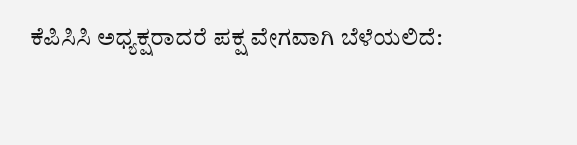ಕೆಪಿಸಿಸಿ ಅಧ್ಯಕ್ಷರಾದರೆ ಪಕ್ಷ ವೇಗವಾಗಿ ಬೆಳೆಯಲಿದೆ: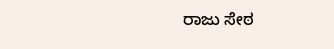ರಾಜು ಸೇಠ